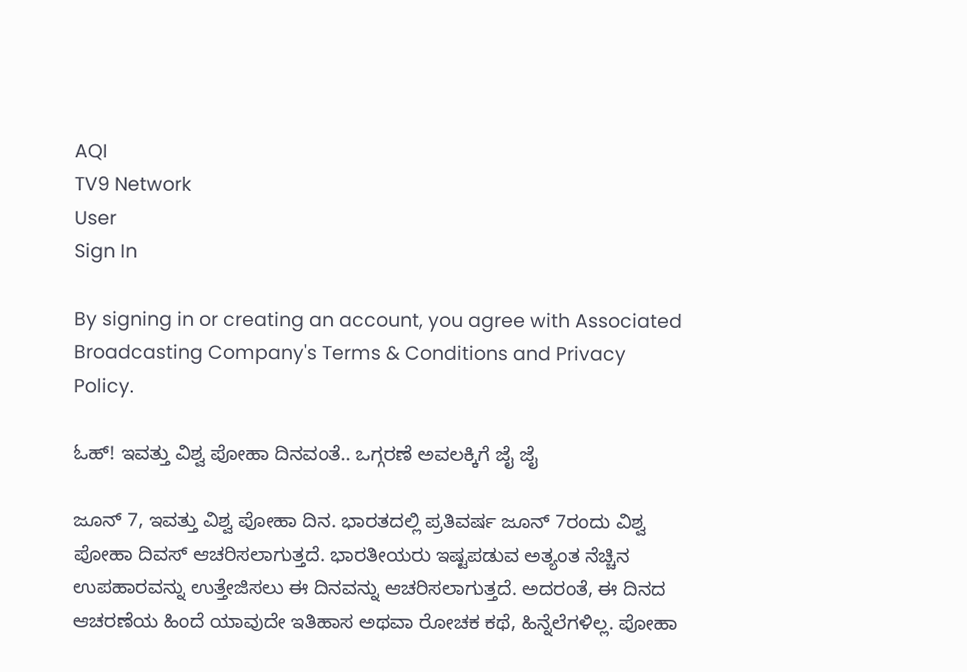AQI
TV9 Network
User
Sign In

By signing in or creating an account, you agree with Associated Broadcasting Company's Terms & Conditions and Privacy Policy.

ಓಹ್! ಇವತ್ತು ವಿಶ್ವ ಪೋಹಾ ದಿನವಂತೆ.. ಒಗ್ಗರಣೆ ಅವಲಕ್ಕಿಗೆ ಜೈ ಜೈ

ಜೂನ್ 7, ಇವತ್ತು ವಿಶ್ವ ಪೋಹಾ ದಿನ. ಭಾರತದಲ್ಲಿ ಪ್ರತಿವರ್ಷ ಜೂನ್ 7ರಂದು ವಿಶ್ವ ಪೋಹಾ ದಿವಸ್ ಆಚರಿಸಲಾಗುತ್ತದೆ. ಭಾರತೀಯರು ಇಷ್ಟಪಡುವ ಅತ್ಯಂತ ನೆಚ್ಚಿನ ಉಪಹಾರವನ್ನು ಉತ್ತೇಜಿಸಲು ಈ ದಿನವನ್ನು ಆಚರಿಸಲಾಗುತ್ತದೆ. ಅದರಂತೆ, ಈ ದಿನದ ಆಚರಣೆಯ ಹಿಂದೆ ಯಾವುದೇ ಇತಿಹಾಸ ಅಥವಾ ರೋಚಕ ಕಥೆ, ಹಿನ್ನೆಲೆಗಳಿಲ್ಲ. ಪೋಹಾ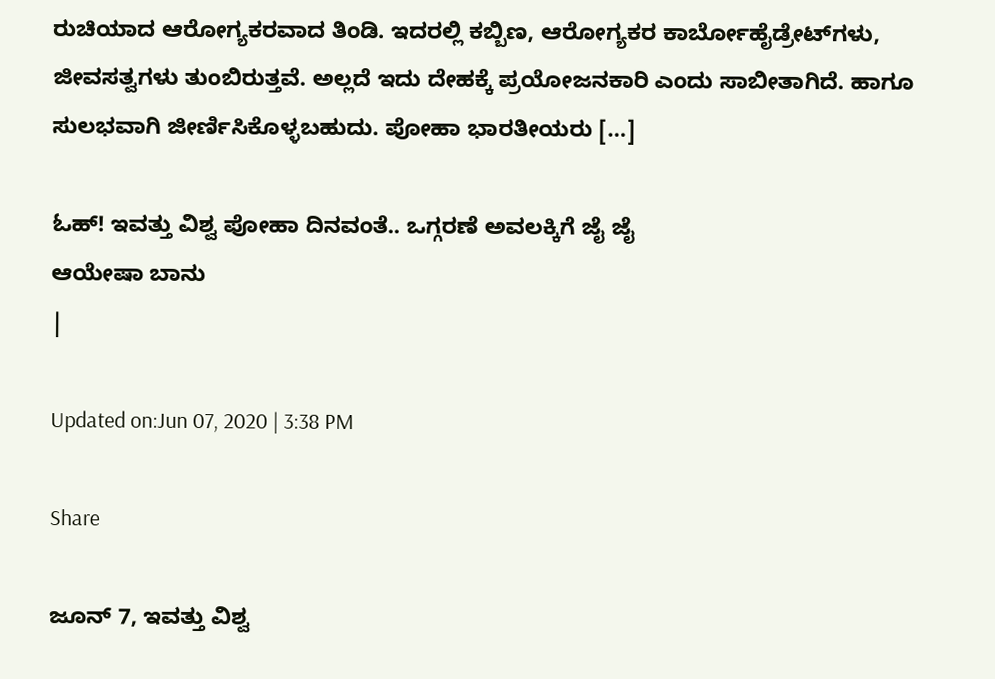ರುಚಿಯಾದ ಆರೋಗ್ಯಕರವಾದ ತಿಂಡಿ. ಇದರಲ್ಲಿ ಕಬ್ಬಿಣ, ಆರೋಗ್ಯಕರ ಕಾರ್ಬೋಹೈಡ್ರೇಟ್‌ಗಳು, ಜೀವಸತ್ವಗಳು ತುಂಬಿರುತ್ತವೆ. ಅಲ್ಲದೆ ಇದು ದೇಹಕ್ಕೆ ಪ್ರಯೋಜನಕಾರಿ ಎಂದು ಸಾಬೀತಾಗಿದೆ. ಹಾಗೂ ಸುಲಭವಾಗಿ ಜೀರ್ಣಿಸಿಕೊಳ್ಳಬಹುದು. ಪೋಹಾ ಭಾರತೀಯರು […]

ಓಹ್! ಇವತ್ತು ವಿಶ್ವ ಪೋಹಾ ದಿನವಂತೆ.. ಒಗ್ಗರಣೆ ಅವಲಕ್ಕಿಗೆ ಜೈ ಜೈ
ಆಯೇಷಾ ಬಾನು
|

Updated on:Jun 07, 2020 | 3:38 PM

Share

ಜೂನ್ 7, ಇವತ್ತು ವಿಶ್ವ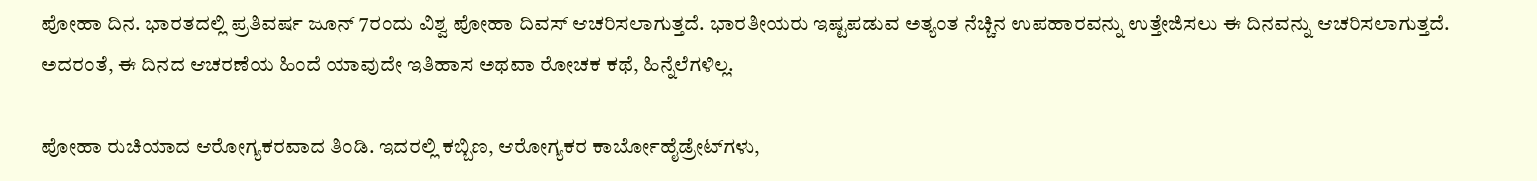ಪೋಹಾ ದಿನ. ಭಾರತದಲ್ಲಿ ಪ್ರತಿವರ್ಷ ಜೂನ್ 7ರಂದು ವಿಶ್ವ ಪೋಹಾ ದಿವಸ್ ಆಚರಿಸಲಾಗುತ್ತದೆ. ಭಾರತೀಯರು ಇಷ್ಟಪಡುವ ಅತ್ಯಂತ ನೆಚ್ಚಿನ ಉಪಹಾರವನ್ನು ಉತ್ತೇಜಿಸಲು ಈ ದಿನವನ್ನು ಆಚರಿಸಲಾಗುತ್ತದೆ. ಅದರಂತೆ, ಈ ದಿನದ ಆಚರಣೆಯ ಹಿಂದೆ ಯಾವುದೇ ಇತಿಹಾಸ ಅಥವಾ ರೋಚಕ ಕಥೆ, ಹಿನ್ನೆಲೆಗಳಿಲ್ಲ.

ಪೋಹಾ ರುಚಿಯಾದ ಆರೋಗ್ಯಕರವಾದ ತಿಂಡಿ. ಇದರಲ್ಲಿ ಕಬ್ಬಿಣ, ಆರೋಗ್ಯಕರ ಕಾರ್ಬೋಹೈಡ್ರೇಟ್‌ಗಳು,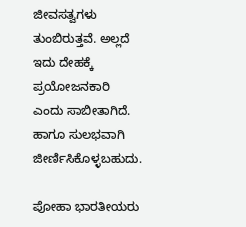ಜೀವಸತ್ವಗಳು ತುಂಬಿರುತ್ತವೆ. ಅಲ್ಲದೆ ಇದು ದೇಹಕ್ಕೆ ಪ್ರಯೋಜನಕಾರಿ ಎಂದು ಸಾಬೀತಾಗಿದೆ. ಹಾಗೂ ಸುಲಭವಾಗಿ ಜೀರ್ಣಿಸಿಕೊಳ್ಳಬಹುದು.

ಪೋಹಾ ಭಾರತೀಯರು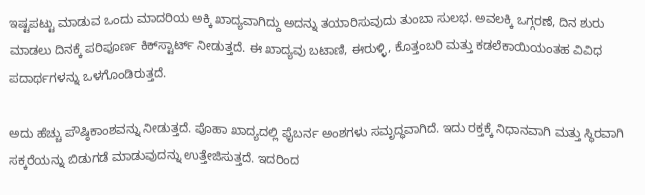ಇಷ್ಟಪಟ್ಟು ಮಾಡುವ ಒಂದು ಮಾದರಿಯ ಅಕ್ಕಿ ಖಾದ್ಯವಾಗಿದ್ದು ಅದನ್ನು ತಯಾರಿಸುವುದು ತುಂಬಾ ಸುಲಭ. ಅವಲಕ್ಕಿ ಒಗ್ಗರಣೆ, ದಿನ ಶುರು ಮಾಡಲು ದಿನಕ್ಕೆ ಪರಿಪೂರ್ಣ ಕಿಕ್‌ಸ್ಟಾರ್ಟ್ ನೀಡುತ್ತದೆ. ಈ ಖಾದ್ಯವು ಬಟಾಣಿ, ಈರುಳ್ಳಿ, ಕೊತ್ತಂಬರಿ ಮತ್ತು ಕಡಲೆಕಾಯಿಯಂತಹ ವಿವಿಧ ಪದಾರ್ಥಗಳನ್ನು ಒಳಗೊಂಡಿರುತ್ತದೆ.

ಅದು ಹೆಚ್ಚು ಪೌಷ್ಠಿಕಾಂಶವನ್ನು ನೀಡುತ್ತದೆ. ಪೊಹಾ ಖಾದ್ಯದಲ್ಲಿ ಫೈಬರ್ನ ಅಂಶಗಳು ಸಮೃದ್ಧವಾಗಿದೆ. ಇದು ರಕ್ತಕ್ಕೆ ನಿಧಾನವಾಗಿ ಮತ್ತು ಸ್ಥಿರವಾಗಿ ಸಕ್ಕರೆಯನ್ನು ಬಿಡುಗಡೆ ಮಾಡುವುದನ್ನು ಉತ್ತೇಜಿಸುತ್ತದೆ. ಇದರಿಂದ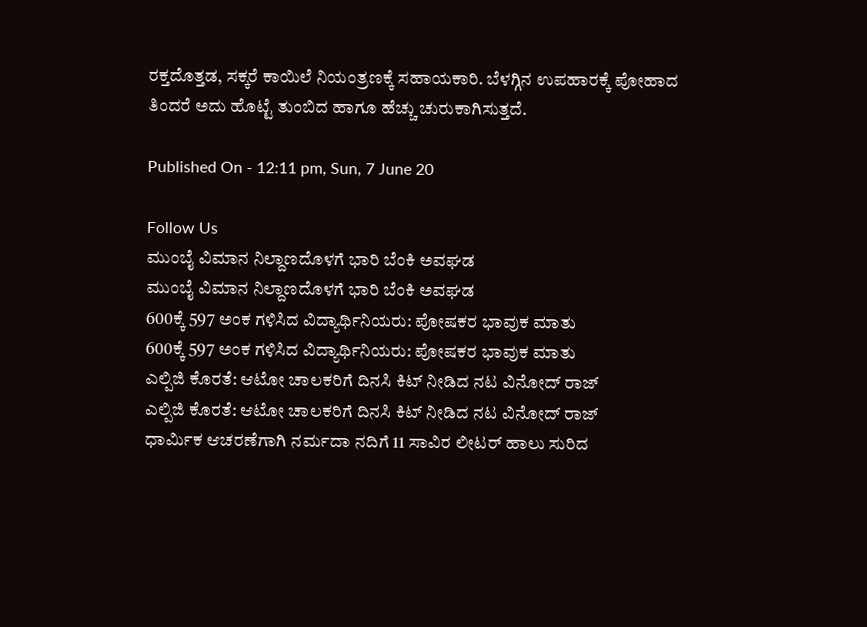ರಕ್ತದೊತ್ತಡ, ಸಕ್ಕರೆ ಕಾಯಿಲೆ ನಿಯಂತ್ರಣಕ್ಕೆ ಸಹಾಯಕಾರಿ. ಬೆಳಗ್ಗಿನ ಉಪಹಾರಕ್ಕೆ ಪೋಹಾದ ತಿಂದರೆ ಅದು ಹೊಟ್ಟೆ ತುಂಬಿದ ಹಾಗೂ ಹೆಚ್ಚು ಚುರುಕಾಗಿಸುತ್ತದೆ.

Published On - 12:11 pm, Sun, 7 June 20

Follow Us
ಮುಂಬೈ ವಿಮಾನ ನಿಲ್ದಾಣದೊಳಗೆ ಭಾರಿ ಬೆಂಕಿ ಅವಘಡ
ಮುಂಬೈ ವಿಮಾನ ನಿಲ್ದಾಣದೊಳಗೆ ಭಾರಿ ಬೆಂಕಿ ಅವಘಡ
600ಕ್ಕೆ 597 ಅಂಕ ಗಳಿಸಿದ ವಿದ್ಯಾರ್ಥಿನಿಯರು: ಪೋಷಕರ ಭಾವುಕ ಮಾತು
600ಕ್ಕೆ 597 ಅಂಕ ಗಳಿಸಿದ ವಿದ್ಯಾರ್ಥಿನಿಯರು: ಪೋಷಕರ ಭಾವುಕ ಮಾತು
ಎಲ್ಪಿಜಿ ಕೊರತೆ: ಆಟೋ ಚಾಲಕರಿಗೆ ದಿನಸಿ ಕಿಟ್ ನೀಡಿದ ನಟ ವಿನೋದ್ ರಾಜ್
ಎಲ್ಪಿಜಿ ಕೊರತೆ: ಆಟೋ ಚಾಲಕರಿಗೆ ದಿನಸಿ ಕಿಟ್ ನೀಡಿದ ನಟ ವಿನೋದ್ ರಾಜ್
ಧಾರ್ಮಿಕ ಆಚರಣೆಗಾಗಿ ನರ್ಮದಾ ನದಿಗೆ 11 ಸಾವಿರ ಲೀಟರ್ ಹಾಲು ಸುರಿದ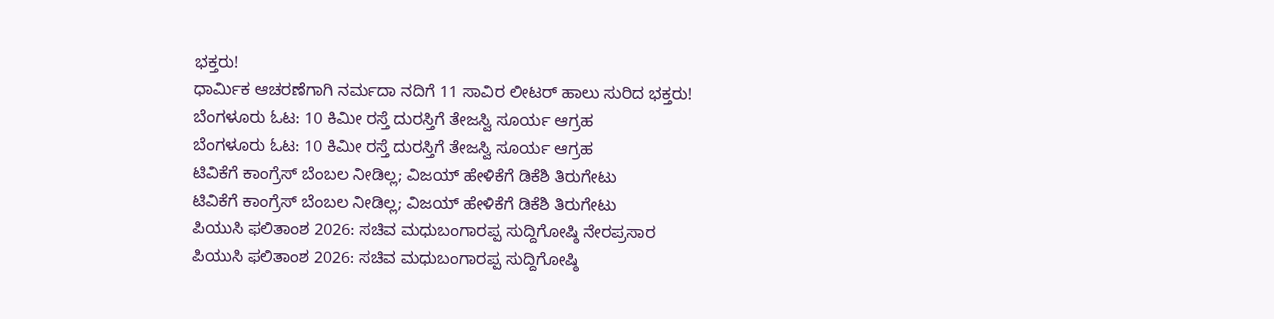ಭಕ್ತರು!
ಧಾರ್ಮಿಕ ಆಚರಣೆಗಾಗಿ ನರ್ಮದಾ ನದಿಗೆ 11 ಸಾವಿರ ಲೀಟರ್ ಹಾಲು ಸುರಿದ ಭಕ್ತರು!
ಬೆಂಗಳೂರು ಓಟ: 10 ಕಿಮೀ ರಸ್ತೆ ದುರಸ್ತಿಗೆ ತೇಜಸ್ವಿ ಸೂರ್ಯ ಆಗ್ರಹ
ಬೆಂಗಳೂರು ಓಟ: 10 ಕಿಮೀ ರಸ್ತೆ ದುರಸ್ತಿಗೆ ತೇಜಸ್ವಿ ಸೂರ್ಯ ಆಗ್ರಹ
ಟಿವಿಕೆಗೆ ಕಾಂಗ್ರೆಸ್ ಬೆಂಬಲ ನೀಡಿಲ್ಲ; ವಿಜಯ್ ಹೇಳಿಕೆಗೆ ಡಿಕೆಶಿ ತಿರುಗೇಟು
ಟಿವಿಕೆಗೆ ಕಾಂಗ್ರೆಸ್ ಬೆಂಬಲ ನೀಡಿಲ್ಲ; ವಿಜಯ್ ಹೇಳಿಕೆಗೆ ಡಿಕೆಶಿ ತಿರುಗೇಟು
ಪಿಯುಸಿ ಫಲಿತಾಂಶ 2026: ಸಚಿವ ಮಧುಬಂಗಾರಪ್ಪ ಸುದ್ದಿಗೋಷ್ಠಿ ನೇರಪ್ರಸಾರ
ಪಿಯುಸಿ ಫಲಿತಾಂಶ 2026: ಸಚಿವ ಮಧುಬಂಗಾರಪ್ಪ ಸುದ್ದಿಗೋಷ್ಠಿ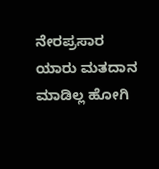ನೇರಪ್ರಸಾರ
ಯಾರು‌ ಮತದಾನ ಮಾಡಿಲ್ಲ ಹೋಗಿ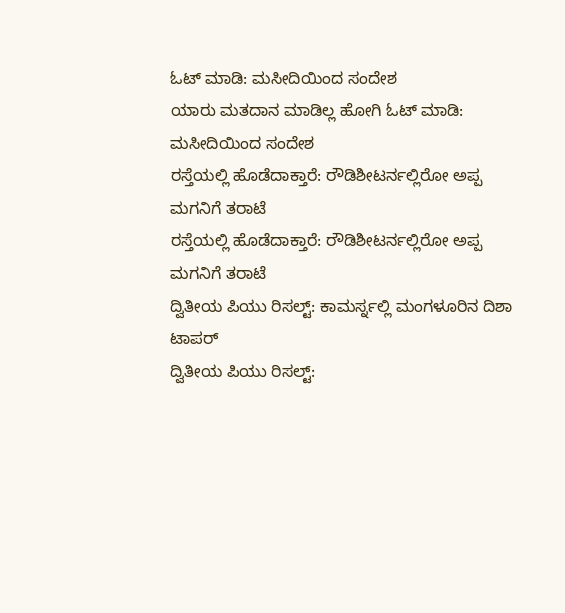ಓಟ್ ಮಾಡಿ: ಮಸೀದಿಯಿಂದ ಸಂದೇಶ
ಯಾರು‌ ಮತದಾನ ಮಾಡಿಲ್ಲ ಹೋಗಿ ಓಟ್ ಮಾಡಿ: ಮಸೀದಿಯಿಂದ ಸಂದೇಶ
ರಸ್ತೆಯಲ್ಲಿ ಹೊಡೆದಾಕ್ತಾರೆ: ರೌಡಿಶೀಟರ್ನಲ್ಲಿರೋ ಅಪ್ಪ ಮಗನಿಗೆ ತರಾಟೆ
ರಸ್ತೆಯಲ್ಲಿ ಹೊಡೆದಾಕ್ತಾರೆ: ರೌಡಿಶೀಟರ್ನಲ್ಲಿರೋ ಅಪ್ಪ ಮಗನಿಗೆ ತರಾಟೆ
ದ್ವಿತೀಯ ಪಿಯು ರಿಸಲ್ಟ್: ಕಾಮರ್ಸ್ನಲ್ಲಿ ಮಂಗಳೂರಿನ ದಿಶಾ ಟಾಪರ್
ದ್ವಿತೀಯ ಪಿಯು ರಿಸಲ್ಟ್: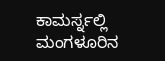ಕಾಮರ್ಸ್ನಲ್ಲಿ ಮಂಗಳೂರಿನ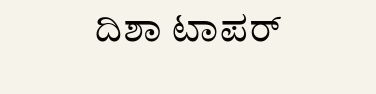ದಿಶಾ ಟಾಪರ್